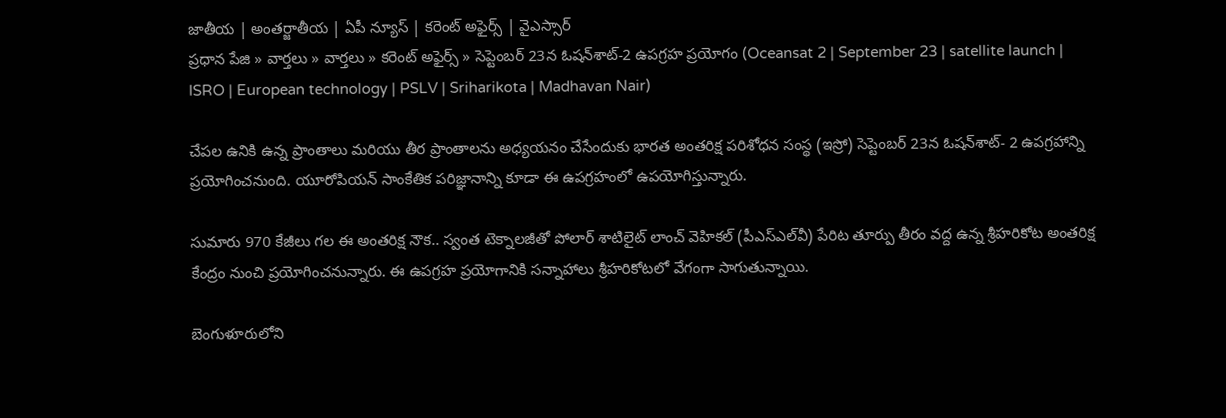జాతీయ | అంతర్జాతీయ | ఏపీ న్యూస్ | కరెంట్ అఫైర్స్ | వైఎస్సార్
ప్రధాన పేజి » వార్తలు » వార్తలు » కరెంట్ అఫైర్స్ » సెప్టెంబర్ 23న ఓషన్‌శాట్-2 ఉపగ్రహ ప్రయోగం (Oceansat 2 | September 23 | satellite launch | ISRO | European technology | PSLV | Sriharikota | Madhavan Nair)

చేపల ఉనికి ఉన్న ప్రాంతాలు మరియు తీర ప్రాంతాలను అధ్యయనం చేసేందుకు భారత అంతరిక్ష పరిశోధన సంస్థ (ఇస్రో) సెప్టెంబర్ 23న ఓషన్‌శాట్- 2 ఉపగ్రహాన్ని ప్రయోగించనుంది. యూరోపియన్ సాంకేతిక పరిజ్ఞానాన్ని కూడా ఈ ఉపగ్రహంలో ఉపయోగిస్తున్నారు.

సుమారు 970 కేజీలు గల ఈ అంతరిక్ష నౌక.. స్వంత టెక్నాలజీతో పోలార్ శాటిలైట్ లాంచ్ వెహికల్ (పీఎస్ఎల్‌వీ) పేరిట తూర్పు తీరం వద్ద ఉన్న శ్రీహరికోట అంతరిక్ష కేంద్రం నుంచి ప్రయోగించనున్నారు. ఈ ఉపగ్రహ ప్రయోగానికి సన్నాహాలు శ్రీహరికోటలో వేగంగా సాగుతున్నాయి.

బెంగుళూరులోని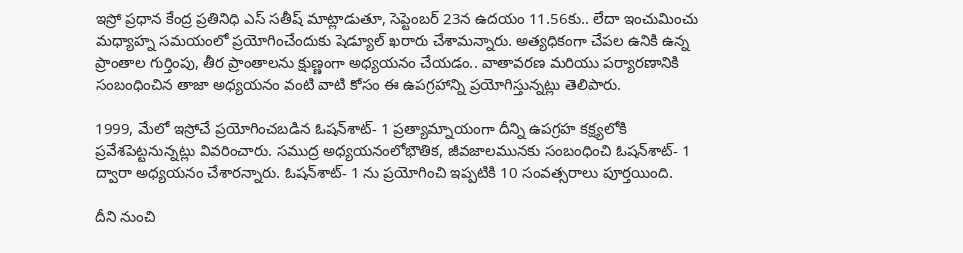ఇస్రో ప్రధాన కేంద్ర ప్రతినిధి ఎస్ సతీష్ మాట్లాడుతూ, సెప్టెంబర్ 23న ఉదయం 11.56కు.. లేదా ఇంచుమించు మధ్యాహ్న సమయంలో ప్రయోగించేందుకు షెడ్యూల్ ఖరారు చేశామన్నారు. అత్యధికంగా చేపల ఉనికి ఉన్న ప్రాంతాల గుర్తింపు, తీర ప్రాంతాలను క్షుణ్ణంగా అధ్యయనం చేయడం.. వాతావరణ మరియు పర్యారణానికి సంబంధించిన తాజా అధ్యయనం వంటి వాటి కోసం ఈ ఉపగ్రహాన్ని ప్రయోగిస్తున్నట్లు తెలిపారు.

1999, మేలో ఇస్రోచే ప్రయోగించబడిన ఓషన్‌శాట్- 1 ప్రత్యామ్నాయంగా దీన్ని ఉపగ్రహ కక్ష్యలోకి ప్రవేశపెట్టనున్నట్లు వివరించారు. సముద్ర అధ్యయనంలోభౌతిక, జీవజాలమునకు సంబంధించి ఓషన్‌శాట్- 1 ద్వారా అధ్యయనం చేశారన్నారు. ఓషన్‌శాట్- 1 ను ప్రయోగించి ఇప్పటికి 10 సంవత్సరాలు పూర్తయింది.

దీని నుంచి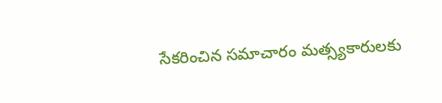సేకరించిన సమాచారం మత్స్యకారులకు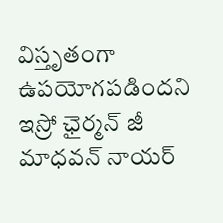విస్తృతంగా ఉపయోగపడిందని ఇస్రో ఛైర్మన్ జీ మాధవన్ నాయర్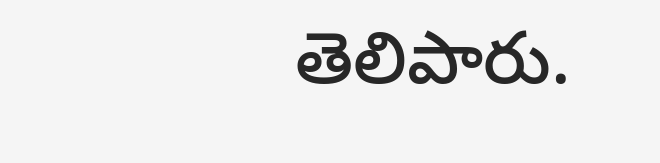తెలిపారు.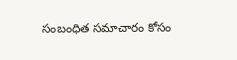సంబంధిత సమాచారం కోసం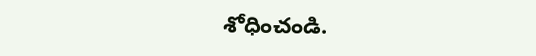శోధించండి.